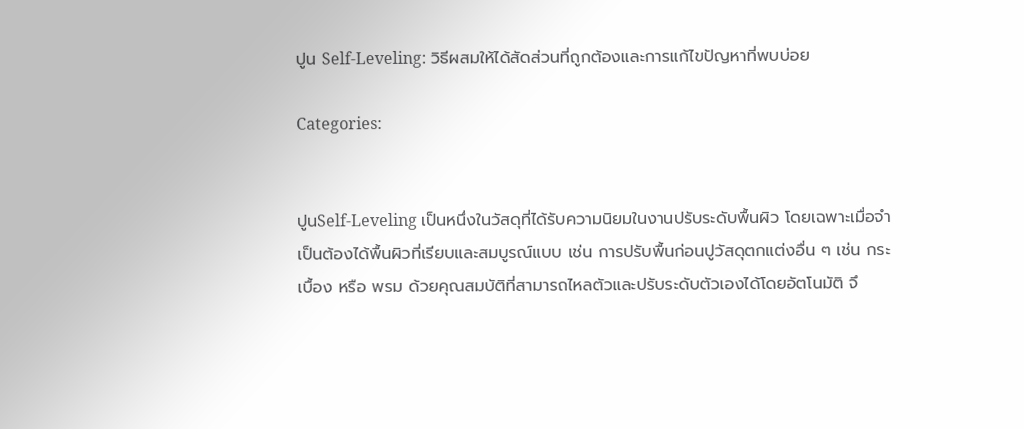ปูน Self-Leveling: วิธีผสมให้ได้สัดส่วนที่ถูกต้องและการแก้ไขปัญหาที่พบบ่อย

Categories:


ปูนSelf-Leveling เป็นหนึ่งในวัสดุที่ได้รับความนิยมในงานปรับระดับพื้นผิว โดยเฉพาะเมื่อจำเป็นต้องได้พื้นผิวที่เรียบและสมบูรณ์แบบ เช่น การปรับพื้นก่อนปูวัสดุตกแต่งอื่น ๆ เช่น กระเบื้อง หรือ พรม ด้วยคุณสมบัติที่สามารถไหลตัวและปรับระดับตัวเองได้โดยอัตโนมัติ จึ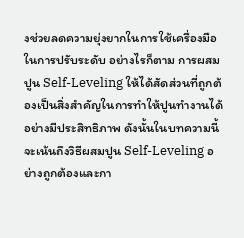งช่วยลดความยุ่งยากในการใช้เครื่องมือในการปรับระดับ อย่างไรก็ตาม การผสมปูน Self-Leveling ให้ได้สัดส่วนที่ถูกต้องเป็นสิ่งสำคัญในการทำให้ปูนทำงานได้อย่างมีประสิทธิภาพ ดังนั้นในบทความนี้จะเน้นถึงวิธีผสมปูน Self-Leveling อย่างถูกต้องและกา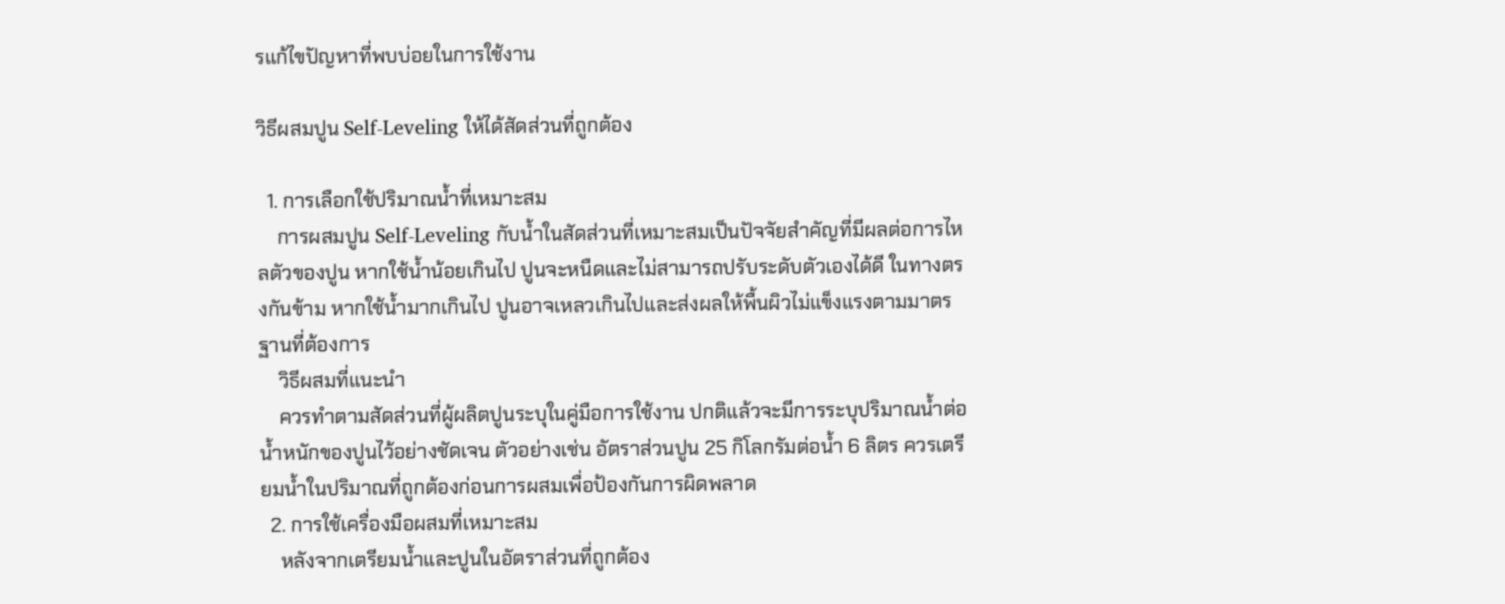รแก้ไขปัญหาที่พบบ่อยในการใช้งาน

วิธีผสมปูน Self-Leveling ให้ได้สัดส่วนที่ถูกต้อง

  1. การเลือกใช้ปริมาณน้ำที่เหมาะสม
    การผสมปูน Self-Leveling กับน้ำในสัดส่วนที่เหมาะสมเป็นปัจจัยสำคัญที่มีผลต่อการไหลตัวของปูน หากใช้น้ำน้อยเกินไป ปูนจะหนืดและไม่สามารถปรับระดับตัวเองได้ดี ในทางตรงกันข้าม หากใช้น้ำมากเกินไป ปูนอาจเหลวเกินไปและส่งผลให้พื้นผิวไม่แข็งแรงตามมาตรฐานที่ต้องการ
    วิธีผสมที่แนะนำ
    ควรทำตามสัดส่วนที่ผู้ผลิตปูนระบุในคู่มือการใช้งาน ปกติแล้วจะมีการระบุปริมาณน้ำต่อน้ำหนักของปูนไว้อย่างชัดเจน ตัวอย่างเช่น อัตราส่วนปูน 25 กิโลกรัมต่อน้ำ 6 ลิตร ควรเตรียมน้ำในปริมาณที่ถูกต้องก่อนการผสมเพื่อป้องกันการผิดพลาด
  2. การใช้เครื่องมือผสมที่เหมาะสม
    หลังจากเตรียมน้ำและปูนในอัตราส่วนที่ถูกต้อง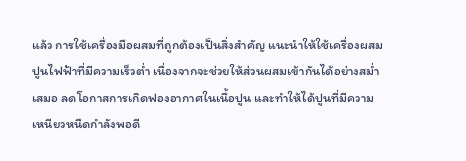แล้ว การใช้เครื่องมือผสมที่ถูกต้องเป็นสิ่งสำคัญ แนะนำให้ใช้เครื่องผสมปูนไฟฟ้าที่มีความเร็วต่ำ เนื่องจากจะช่วยให้ส่วนผสมเข้ากันได้อย่างสม่ำเสมอ ลดโอกาสการเกิดฟองอากาศในเนื้อปูน และทำให้ได้ปูนที่มีความเหนียวหนืดกำลังพอดี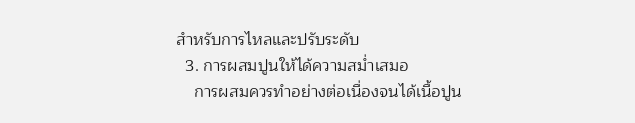สำหรับการไหลและปรับระดับ
  3. การผสมปูนให้ได้ความสม่ำเสมอ
    การผสมควรทำอย่างต่อเนื่องจนได้เนื้อปูน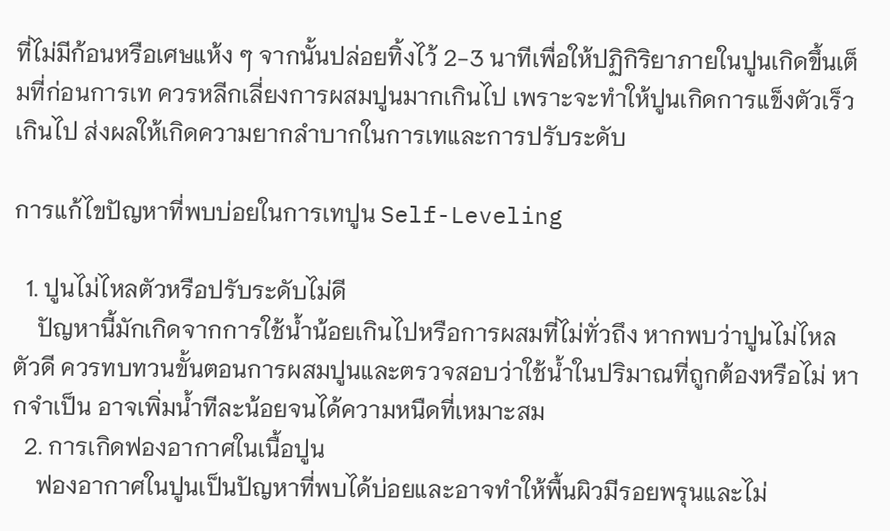ที่ไม่มีก้อนหรือเศษแห้ง ๆ จากนั้นปล่อยทิ้งไว้ 2-3 นาทีเพื่อให้ปฏิกิริยาภายในปูนเกิดขึ้นเต็มที่ก่อนการเท ควรหลีกเลี่ยงการผสมปูนมากเกินไป เพราะจะทำให้ปูนเกิดการแข็งตัวเร็วเกินไป ส่งผลให้เกิดความยากลำบากในการเทและการปรับระดับ

การแก้ไขปัญหาที่พบบ่อยในการเทปูน Self-Leveling

  1. ปูนไม่ไหลตัวหรือปรับระดับไม่ดี
    ปัญหานี้มักเกิดจากการใช้น้ำน้อยเกินไปหรือการผสมที่ไม่ทั่วถึง หากพบว่าปูนไม่ไหลตัวดี ควรทบทวนขั้นตอนการผสมปูนและตรวจสอบว่าใช้น้ำในปริมาณที่ถูกต้องหรือไม่ หากจำเป็น อาจเพิ่มน้ำทีละน้อยจนได้ความหนืดที่เหมาะสม
  2. การเกิดฟองอากาศในเนื้อปูน
    ฟองอากาศในปูนเป็นปัญหาที่พบได้บ่อยและอาจทำให้พื้นผิวมีรอยพรุนและไม่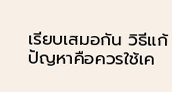เรียบเสมอกัน วิธีแก้ปัญหาคือควรใช้เค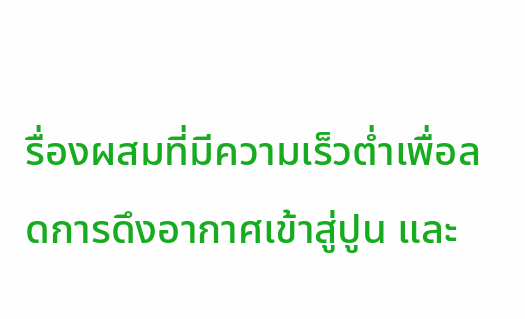รื่องผสมที่มีความเร็วต่ำเพื่อลดการดึงอากาศเข้าสู่ปูน และ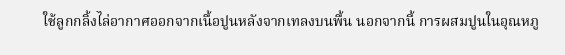ใช้ลูกกลิ้งไล่อากาศออกจากเนื้อปูนหลังจากเทลงบนพื้น นอกจากนี้ การผสมปูนในอุณหภู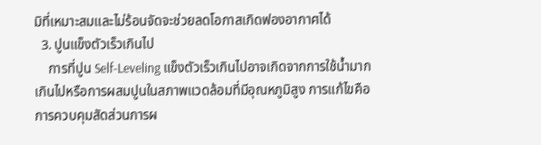มิที่เหมาะสมและไม่ร้อนจัดจะช่วยลดโอกาสเกิดฟองอากาศได้
  3. ปูนแข็งตัวเร็วเกินไป
    การที่ปูน Self-Leveling แข็งตัวเร็วเกินไปอาจเกิดจากการใช้น้ำมากเกินไปหรือการผสมปูนในสภาพแวดล้อมที่มีอุณหภูมิสูง การแก้ไขคือการควบคุมสัดส่วนการผ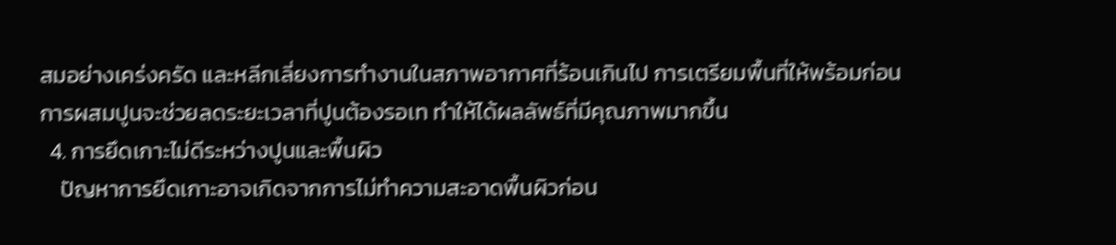สมอย่างเคร่งครัด และหลีกเลี่ยงการทำงานในสภาพอากาศที่ร้อนเกินไป การเตรียมพื้นที่ให้พร้อมก่อนการผสมปูนจะช่วยลดระยะเวลาที่ปูนต้องรอเท ทำให้ได้ผลลัพธ์ที่มีคุณภาพมากขึ้น
  4. การยึดเกาะไม่ดีระหว่างปูนและพื้นผิว
    ปัญหาการยึดเกาะอาจเกิดจากการไม่ทำความสะอาดพื้นผิวก่อน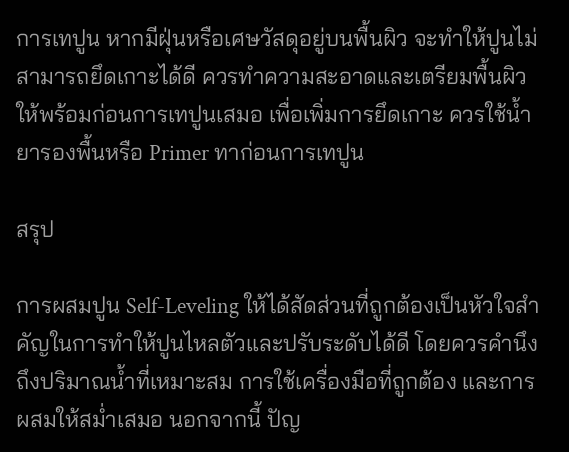การเทปูน หากมีฝุ่นหรือเศษวัสดุอยู่บนพื้นผิว จะทำให้ปูนไม่สามารถยึดเกาะได้ดี ควรทำความสะอาดและเตรียมพื้นผิวให้พร้อมก่อนการเทปูนเสมอ เพื่อเพิ่มการยึดเกาะ ควรใช้น้ำยารองพื้นหรือ Primer ทาก่อนการเทปูน

สรุป

การผสมปูน Self-Leveling ให้ได้สัดส่วนที่ถูกต้องเป็นหัวใจสำคัญในการทำให้ปูนไหลตัวและปรับระดับได้ดี โดยควรคำนึงถึงปริมาณน้ำที่เหมาะสม การใช้เครื่องมือที่ถูกต้อง และการผสมให้สม่ำเสมอ นอกจากนี้ ปัญ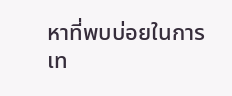หาที่พบบ่อยในการเท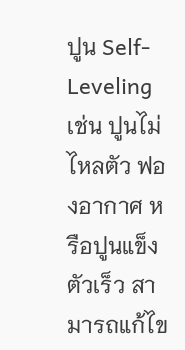ปูน Self-Leveling เช่น ปูนไม่ไหลตัว ฟองอากาศ หรือปูนแข็งตัวเร็ว สามารถแก้ไข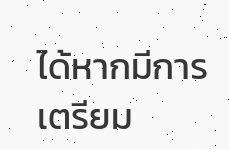ได้หากมีการเตรียม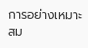การอย่างเหมาะสม